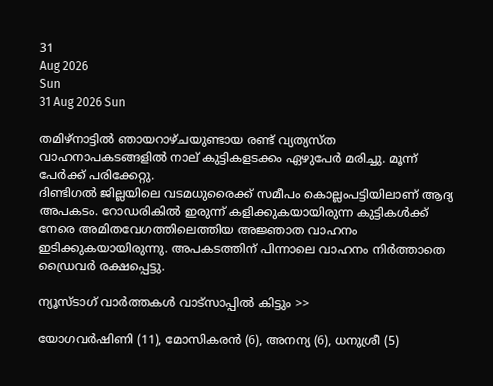31
Aug 2026
Sun
31 Aug 2026 Sun

തമിഴ്നാട്ടിൽ ഞായറാഴ്ചയുണ്ടായ രണ്ട് വ്യത്യസ്ത വാഹനാപകടങ്ങളിൽ നാല് കുട്ടികളടക്കം ഏഴുപേർ മരിച്ചു. മൂന്ന് പേർക്ക് പരിക്കേറ്റു.
ദിണ്ടിഗൽ ജില്ലയിലെ വടമധുരൈക്ക് സമീപം കൊല്ലംപട്ടിയിലാണ് ആദ്യ അപകടം. റോഡരികിൽ ഇരുന്ന് കളിക്കുകയായിരുന്ന കുട്ടികൾക്ക് നേരെ അമിതവേഗത്തിലെത്തിയ അജ്ഞാത വാഹനം ഇടിക്കുകയായിരുന്നു. അപകടത്തിന് പിന്നാലെ വാഹനം നിർത്താതെ ഡ്രൈവർ രക്ഷപ്പെട്ടു.

ന്യൂസ്ടാഗ് വാര്‍ത്തകള്‍ വാട്‌സാപ്പില്‍ കിട്ടും >>

യോഗവർഷിണി (11), മോസികരൻ (6), അനന്യ (6), ധനുശ്രീ (5)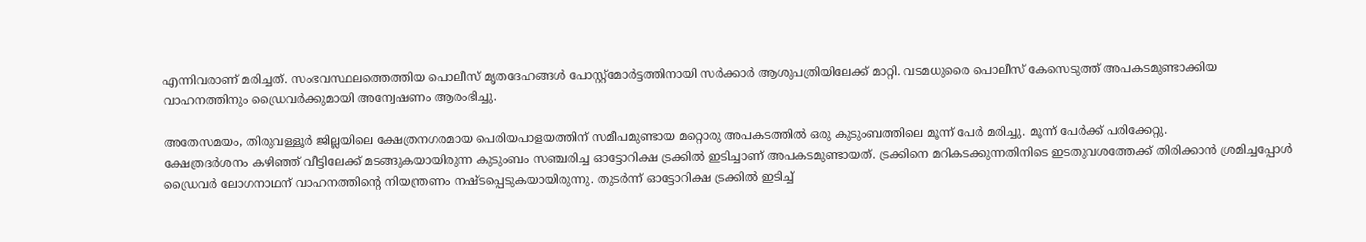എന്നിവരാണ് മരിച്ചത്. സംഭവസ്ഥലത്തെത്തിയ പൊലീസ് മൃതദേഹങ്ങൾ പോസ്റ്റ്മോർട്ടത്തിനായി സർക്കാർ ആശുപത്രിയിലേക്ക് മാറ്റി. വടമധുരൈ പൊലീസ് കേസെടുത്ത് അപകടമുണ്ടാക്കിയ വാഹനത്തിനും ഡ്രൈവർക്കുമായി അന്വേഷണം ആരംഭിച്ചു.

അതേസമയം, തിരുവള്ളൂർ ജില്ലയിലെ ക്ഷേത്രനഗരമായ പെരിയപാളയത്തിന് സമീപമുണ്ടായ മറ്റൊരു അപകടത്തിൽ ഒരു കുടുംബത്തിലെ മൂന്ന് പേർ മരിച്ചു. മൂന്ന് പേർക്ക് പരിക്കേറ്റു.
ക്ഷേത്രദർശനം കഴിഞ്ഞ് വീട്ടിലേക്ക് മടങ്ങുകയായിരുന്ന കുടുംബം സഞ്ചരിച്ച ഓട്ടോറിക്ഷ ട്രക്കിൽ ഇടിച്ചാണ് അപകടമുണ്ടായത്. ട്രക്കിനെ മറികടക്കുന്നതിനിടെ ഇടതുവശത്തേക്ക് തിരിക്കാൻ ശ്രമിച്ചപ്പോൾ ഡ്രൈവർ ലോഗനാഥന് വാഹനത്തിന്റെ നിയന്ത്രണം നഷ്ടപ്പെടുകയായിരുന്നു. തുടർന്ന് ഓട്ടോറിക്ഷ ട്രക്കിൽ ഇടിച്ച്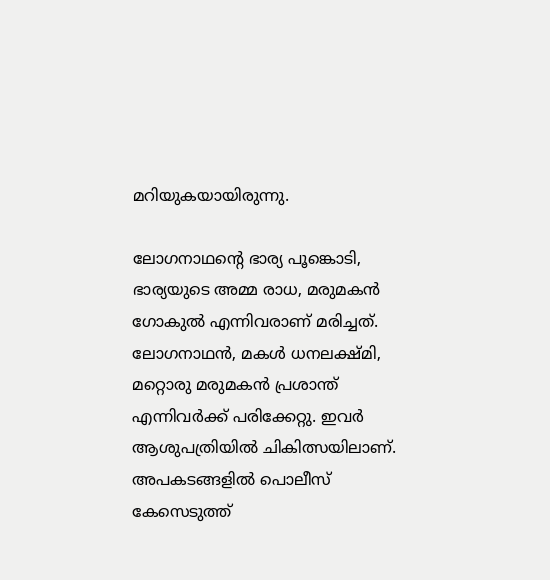മറിയുകയായിരുന്നു.

ലോഗനാഥന്റെ ഭാര്യ പൂങ്കൊടി, ഭാര്യയുടെ അമ്മ രാധ, മരുമകൻ ഗോകുൽ എന്നിവരാണ് മരിച്ചത്. ലോഗനാഥൻ, മകൾ ധനലക്ഷ്മി, മറ്റൊരു മരുമകൻ പ്രശാന്ത് എന്നിവർക്ക് പരിക്കേറ്റു. ഇവർ ആശുപത്രിയിൽ ചികിത്സയിലാണ്.
അപകടങ്ങളിൽ പൊലീസ് കേസെടുത്ത്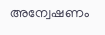അന്വേഷണം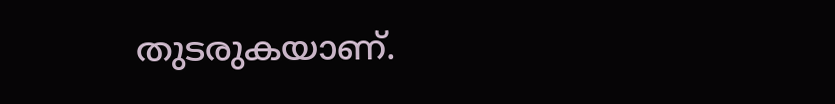തുടരുകയാണ്.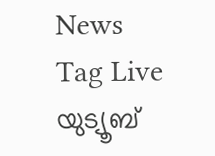News Tag Live യുട്യൂബ്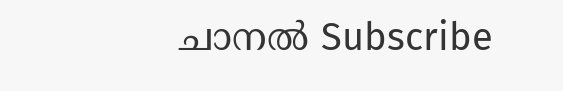ചാനല്‍ Subscribe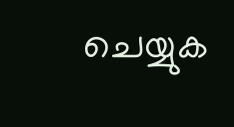ചെയ്യുക